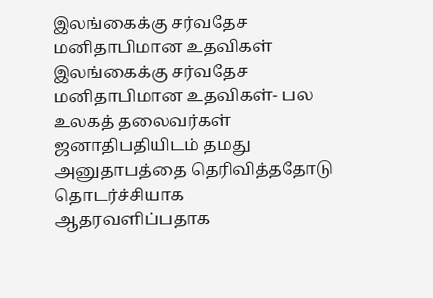இலங்கைக்கு சர்வதேச மனிதாபிமான உதவிகள்
இலங்கைக்கு சர்வதேச மனிதாபிமான உதவிகள்- பல உலகத் தலைவர்கள் ஜனாதிபதியிடம் தமது அனுதாபத்தை தெரிவித்ததோடு தொடர்ச்சியாக ஆதரவளிப்பதாக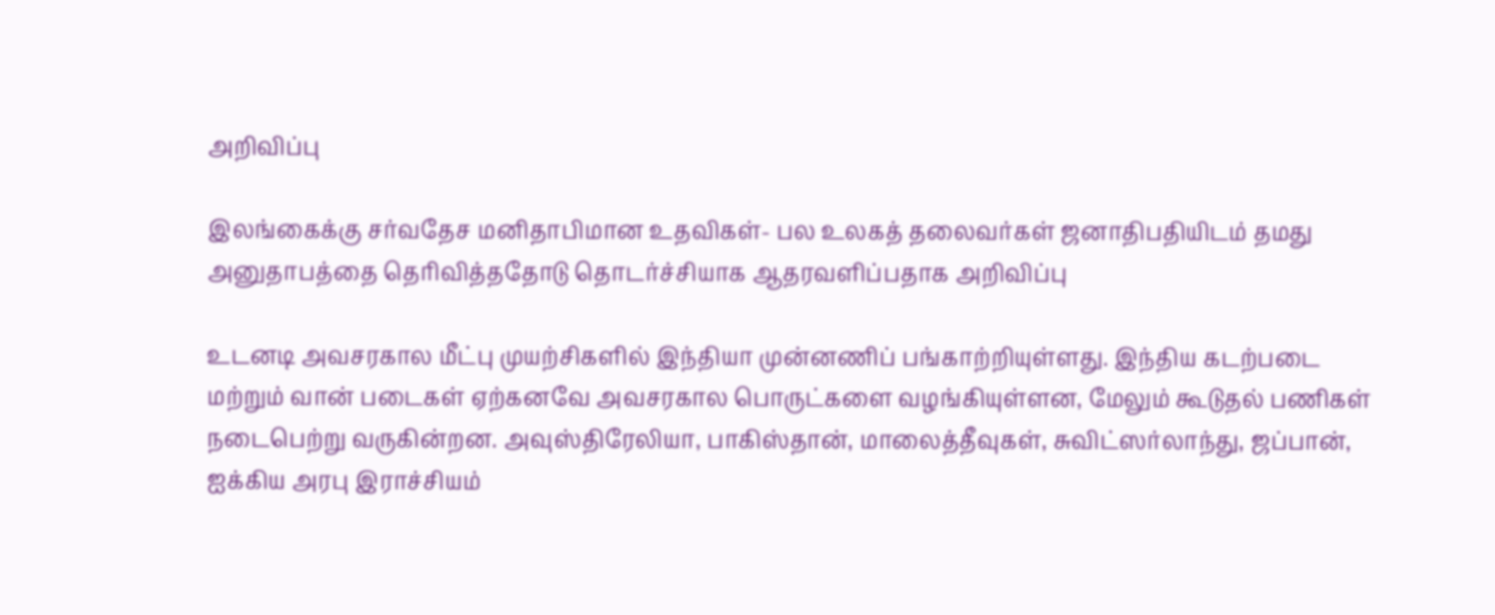அறிவிப்பு

இலங்கைக்கு சர்வதேச மனிதாபிமான உதவிகள்- பல உலகத் தலைவர்கள் ஜனாதிபதியிடம் தமது அனுதாபத்தை தெரிவித்ததோடு தொடர்ச்சியாக ஆதரவளிப்பதாக அறிவிப்பு

உடனடி அவசரகால மீட்பு முயற்சிகளில் இந்தியா முன்னணிப் பங்காற்றியுள்ளது. இந்திய கடற்படை மற்றும் வான் படைகள் ஏற்கனவே அவசரகால பொருட்களை வழங்கியுள்ளன, மேலும் கூடுதல் பணிகள் நடைபெற்று வருகின்றன. அவுஸ்திரேலியா, பாகிஸ்தான், மாலைத்தீவுகள், சுவிட்ஸர்லாந்து, ஜப்பான், ஐக்கிய அரபு இராச்சியம்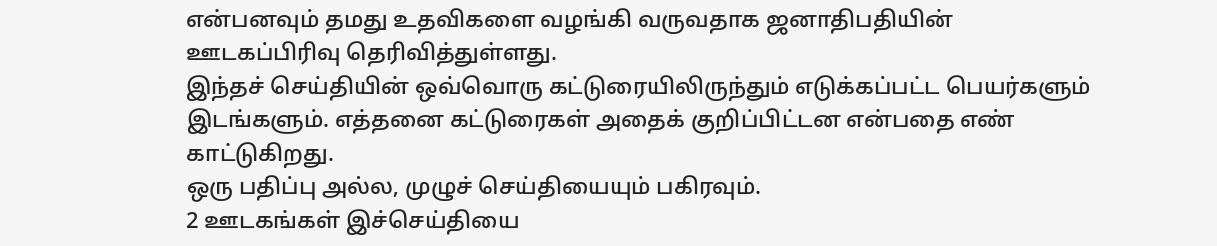என்பனவும் தமது உதவிகளை வழங்கி வருவதாக ஜனாதிபதியின் ஊடகப்பிரிவு தெரிவித்துள்ளது.
இந்தச் செய்தியின் ஒவ்வொரு கட்டுரையிலிருந்தும் எடுக்கப்பட்ட பெயர்களும் இடங்களும். எத்தனை கட்டுரைகள் அதைக் குறிப்பிட்டன என்பதை எண் காட்டுகிறது.
ஒரு பதிப்பு அல்ல, முழுச் செய்தியையும் பகிரவும்.
2 ஊடகங்கள் இச்செய்தியை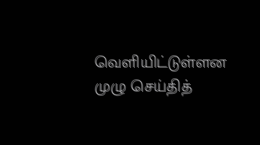வெளியிட்டுள்ளன
முழு செய்தித்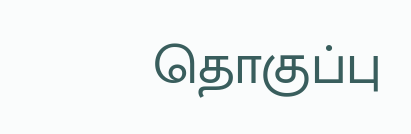தொகுப்பு